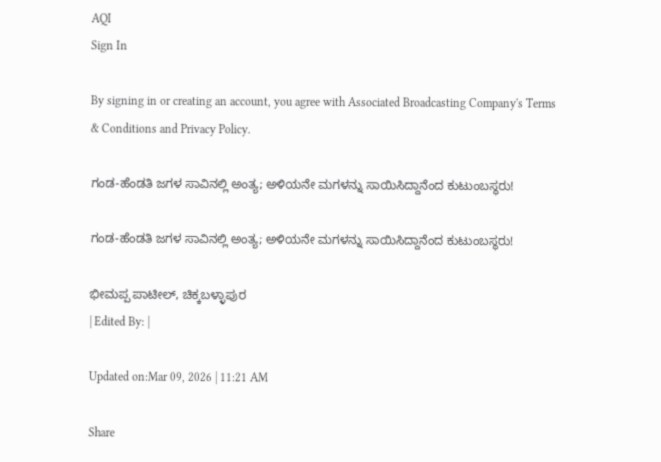AQI
Sign In

By signing in or creating an account, you agree with Associated Broadcasting Company's Terms & Conditions and Privacy Policy.

ಗಂಡ-ಹೆಂಡತಿ ಜಗಳ ಸಾವಿನಲ್ಲಿ ಅಂತ್ಯ; ಅಳಿಯನೇ ಮಗಳನ್ನು ಸಾಯಿಸಿದ್ದಾನೆಂದ ಕುಟುಂಬಸ್ಥರು!

ಗಂಡ-ಹೆಂಡತಿ ಜಗಳ ಸಾವಿನಲ್ಲಿ ಅಂತ್ಯ; ಅಳಿಯನೇ ಮಗಳನ್ನು ಸಾಯಿಸಿದ್ದಾನೆಂದ ಕುಟುಂಬಸ್ಥರು!

ಭೀಮಪ್ಪ ಪಾಟೀಲ್, ಚಿಕ್ಕಬಳ್ಳಾಪುರ
| Edited By: |

Updated on:Mar 09, 2026 | 11:21 AM

Share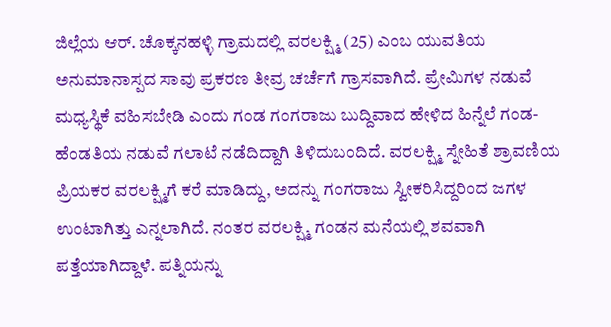ಜಿಲ್ಲೆಯ ಆರ್. ಚೊಕ್ಕನಹಳ್ಳಿ ಗ್ರಾಮದಲ್ಲಿ ವರಲಕ್ಷ್ಮಿ (25) ಎಂಬ ಯುವತಿಯ ಅನುಮಾನಾಸ್ಪದ ಸಾವು ಪ್ರಕರಣ ತೀವ್ರ ಚರ್ಚೆಗೆ ಗ್ರಾಸವಾಗಿದೆ. ಪ್ರೇಮಿಗಳ ನಡುವೆ ಮಧ್ಯಸ್ಥಿಕೆ ವಹಿಸಬೇಡಿ ಎಂದು ಗಂಡ ಗಂಗರಾಜು ಬುದ್ದಿವಾದ ಹೇಳಿದ ಹಿನ್ನೆಲೆ ಗಂಡ-ಹೆಂಡತಿಯ ನಡುವೆ ಗಲಾಟೆ ನಡೆದಿದ್ದಾಗಿ ತಿಳಿದುಬಂದಿದೆ. ವರಲಕ್ಷ್ಮಿ ಸ್ನೇಹಿತೆ ಶ್ರಾವಣಿಯ ಪ್ರಿಯಕರ ವರಲಕ್ಷ್ಮಿಗೆ ಕರೆ ಮಾಡಿದ್ದು, ಅದನ್ನು ಗಂಗರಾಜು ಸ್ವೀಕರಿಸಿದ್ದರಿಂದ ಜಗಳ ಉಂಟಾಗಿತ್ತು ಎನ್ನಲಾಗಿದೆ. ನಂತರ ವರಲಕ್ಷ್ಮಿ ಗಂಡನ ಮನೆಯಲ್ಲಿ ಶವವಾಗಿ ಪತ್ತೆಯಾಗಿದ್ದಾಳೆ. ಪತ್ನಿಯನ್ನು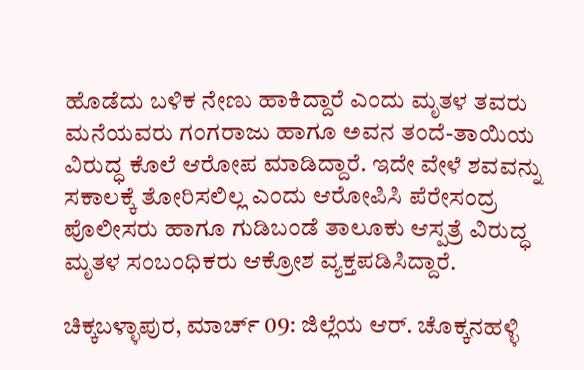ಹೊಡೆದು ಬಳಿಕ ನೇಣು ಹಾಕಿದ್ದಾರೆ ಎಂದು ಮೃತಳ ತವರು ಮನೆಯವರು ಗಂಗರಾಜು ಹಾಗೂ ಅವನ ತಂದೆ-ತಾಯಿಯ ವಿರುದ್ಧ ಕೊಲೆ ಆರೋಪ ಮಾಡಿದ್ದಾರೆ. ಇದೇ ವೇಳೆ ಶವವನ್ನು ಸಕಾಲಕ್ಕೆ ತೋರಿಸಲಿಲ್ಲ ಎಂದು ಆರೋಪಿಸಿ ಪೆರೇಸಂದ್ರ ಪೊಲೀಸರು ಹಾಗೂ ಗುಡಿಬಂಡೆ ತಾಲೂಕು ಆಸ್ಪತ್ರೆ ವಿರುದ್ಧ ಮೃತಳ ಸಂಬಂಧಿಕರು ಆಕ್ರೋಶ ವ್ಯಕ್ತಪಡಿಸಿದ್ದಾರೆ.

ಚಿಕ್ಕಬಳ್ಳಾಪುರ, ಮಾರ್ಚ್ 09: ಜಿಲ್ಲೆಯ ಆರ್. ಚೊಕ್ಕನಹಳ್ಳಿ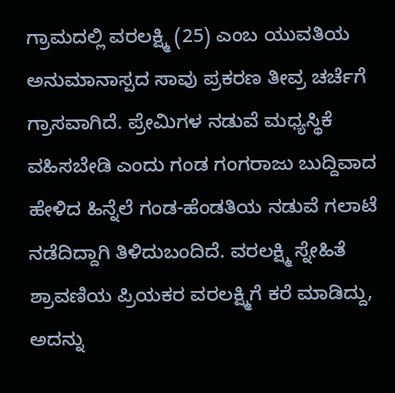ಗ್ರಾಮದಲ್ಲಿ ವರಲಕ್ಷ್ಮಿ (25) ಎಂಬ ಯುವತಿಯ ಅನುಮಾನಾಸ್ಪದ ಸಾವು ಪ್ರಕರಣ ತೀವ್ರ ಚರ್ಚೆಗೆ ಗ್ರಾಸವಾಗಿದೆ. ಪ್ರೇಮಿಗಳ ನಡುವೆ ಮಧ್ಯಸ್ಥಿಕೆ ವಹಿಸಬೇಡಿ ಎಂದು ಗಂಡ ಗಂಗರಾಜು ಬುದ್ದಿವಾದ ಹೇಳಿದ ಹಿನ್ನೆಲೆ ಗಂಡ-ಹೆಂಡತಿಯ ನಡುವೆ ಗಲಾಟೆ ನಡೆದಿದ್ದಾಗಿ ತಿಳಿದುಬಂದಿದೆ. ವರಲಕ್ಷ್ಮಿ ಸ್ನೇಹಿತೆ ಶ್ರಾವಣಿಯ ಪ್ರಿಯಕರ ವರಲಕ್ಷ್ಮಿಗೆ ಕರೆ ಮಾಡಿದ್ದು, ಅದನ್ನು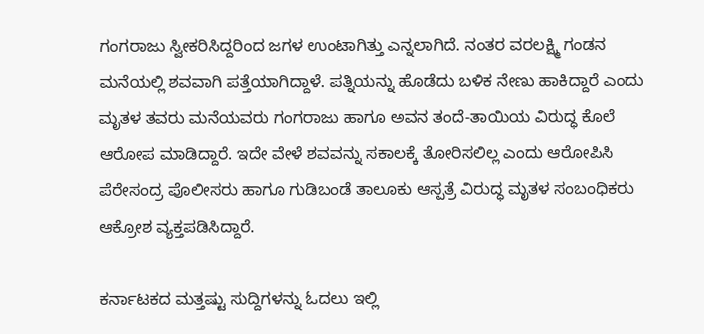ಗಂಗರಾಜು ಸ್ವೀಕರಿಸಿದ್ದರಿಂದ ಜಗಳ ಉಂಟಾಗಿತ್ತು ಎನ್ನಲಾಗಿದೆ. ನಂತರ ವರಲಕ್ಷ್ಮಿ ಗಂಡನ ಮನೆಯಲ್ಲಿ ಶವವಾಗಿ ಪತ್ತೆಯಾಗಿದ್ದಾಳೆ. ಪತ್ನಿಯನ್ನು ಹೊಡೆದು ಬಳಿಕ ನೇಣು ಹಾಕಿದ್ದಾರೆ ಎಂದು ಮೃತಳ ತವರು ಮನೆಯವರು ಗಂಗರಾಜು ಹಾಗೂ ಅವನ ತಂದೆ-ತಾಯಿಯ ವಿರುದ್ಧ ಕೊಲೆ ಆರೋಪ ಮಾಡಿದ್ದಾರೆ. ಇದೇ ವೇಳೆ ಶವವನ್ನು ಸಕಾಲಕ್ಕೆ ತೋರಿಸಲಿಲ್ಲ ಎಂದು ಆರೋಪಿಸಿ ಪೆರೇಸಂದ್ರ ಪೊಲೀಸರು ಹಾಗೂ ಗುಡಿಬಂಡೆ ತಾಲೂಕು ಆಸ್ಪತ್ರೆ ವಿರುದ್ಧ ಮೃತಳ ಸಂಬಂಧಿಕರು ಆಕ್ರೋಶ ವ್ಯಕ್ತಪಡಿಸಿದ್ದಾರೆ.

ಕರ್ನಾಟಕದ ಮತ್ತಷ್ಟು ಸುದ್ದಿಗಳನ್ನು ಓದಲು ಇಲ್ಲಿ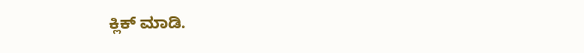ಕ್ಲಿಕ್ ಮಾಡಿ.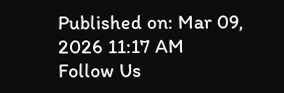Published on: Mar 09, 2026 11:17 AM
Follow Us